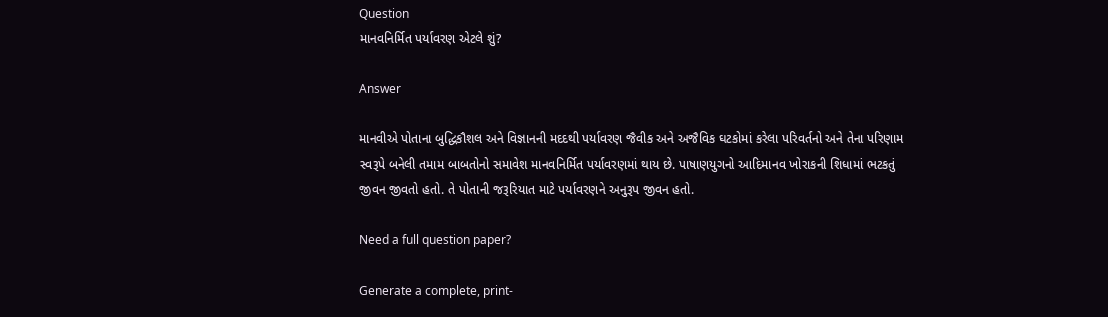Question
માનવનિર્મિત પર્યાવરણ એટલે શું?

Answer

માનવીએ પોતાના બુદ્ધિકૌશલ અને વિજ્ઞાનની મદદથી પર્યાવરણ જૈવીક અને અજૈવિક ઘટકોમાં કરેલા પરિવર્તનો અને તેના પરિણામ સ્વરૂપે બનેલી તમામ બાબતોનો સમાવેશ માનવનિર્મિત પર્યાવરણમાં થાય છે. પાષાણયુગનો આદિમાનવ ખોરાકની શિધામાં ભટકતું જીવન જીવતો હતો. તે પોતાની જરૂરિયાત માટે પર્યાવરણને અનુરૂપ જીવન હતો.

Need a full question paper?

Generate a complete, print-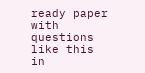ready paper with questions like this in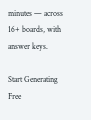minutes — across 16+ boards, with answer keys.

Start Generating Free